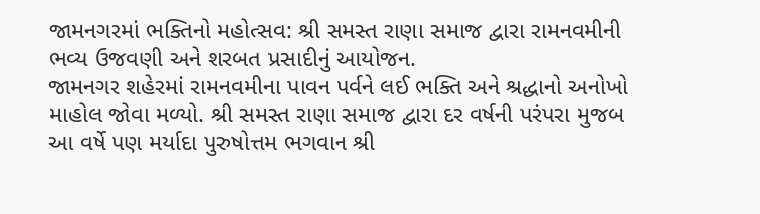જામનગરમાં ભક્તિનો મહોત્સવ: શ્રી સમસ્ત રાણા સમાજ દ્વારા રામનવમીની ભવ્ય ઉજવણી અને શરબત પ્રસાદીનું આયોજન.
જામનગર શહેરમાં રામનવમીના પાવન પર્વને લઈ ભક્તિ અને શ્રદ્ધાનો અનોખો માહોલ જોવા મળ્યો. શ્રી સમસ્ત રાણા સમાજ દ્વારા દર વર્ષની પરંપરા મુજબ આ વર્ષે પણ મર્યાદા પુરુષોત્તમ ભગવાન શ્રી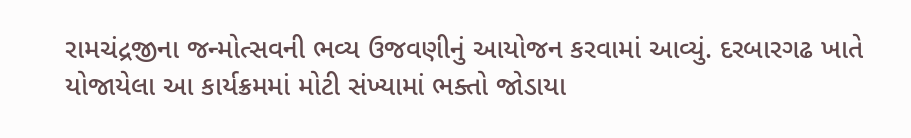રામચંદ્રજીના જન્મોત્સવની ભવ્ય ઉજવણીનું આયોજન કરવામાં આવ્યું. દરબારગઢ ખાતે યોજાયેલા આ કાર્યક્રમમાં મોટી સંખ્યામાં ભક્તો જોડાયા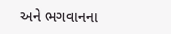અને ભગવાનના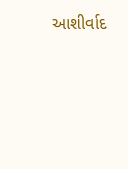આશીર્વાદ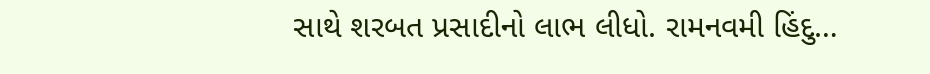સાથે શરબત પ્રસાદીનો લાભ લીધો. રામનવમી હિંદુ…